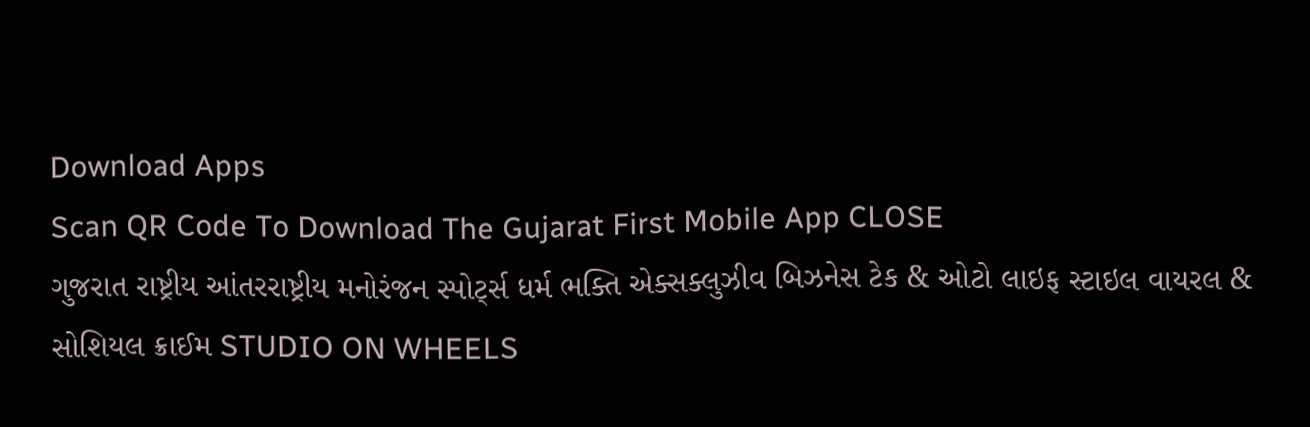Download Apps
Scan QR Code To Download The Gujarat First Mobile App CLOSE
ગુજરાત રાષ્ટ્રીય આંતરરાષ્ટ્રીય મનોરંજન સ્પોર્ટ્સ ધર્મ ભક્તિ એક્સક્લુઝીવ બિઝનેસ ટેક & ઓટો લાઇફ સ્ટાઇલ વાયરલ & સોશિયલ ક્રાઈમ STUDIO ON WHEELS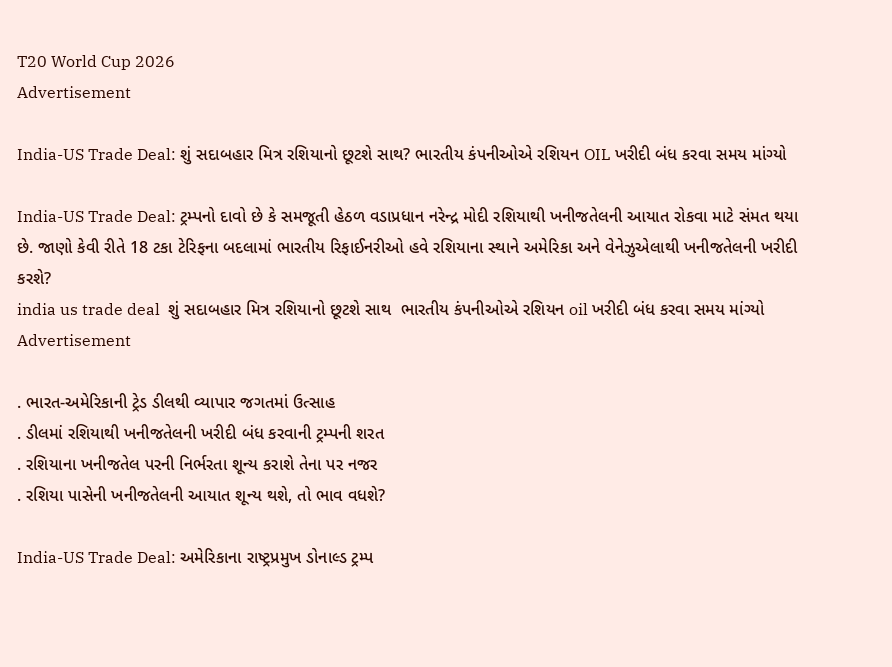T20 World Cup 2026
Advertisement

India-US Trade Deal: શું સદાબહાર મિત્ર રશિયાનો છૂટશે સાથ? ભારતીય કંપનીઓએ રશિયન OIL ખરીદી બંધ કરવા સમય માંગ્યો

India-US Trade Deal: ટ્રમ્પનો દાવો છે કે સમજૂતી હેઠળ વડાપ્રધાન નરેન્દ્ર મોદી રશિયાથી ખનીજતેલની આયાત રોકવા માટે સંમત થયા છે. જાણો કેવી રીતે 18 ટકા ટેરિફના બદલામાં ભારતીય રિફાઈનરીઓ હવે રશિયાના સ્થાને અમેરિકા અને વેનેઝુએલાથી ખનીજતેલની ખરીદી કરશે?
india us trade deal  શું સદાબહાર મિત્ર રશિયાનો છૂટશે સાથ  ભારતીય કંપનીઓએ રશિયન oil ખરીદી બંધ કરવા સમય માંગ્યો
Advertisement

. ભારત-અમેરિકાની ટ્રેડ ડીલથી વ્યાપાર જગતમાં ઉત્સાહ
. ડીલમાં રશિયાથી ખનીજતેલની ખરીદી બંધ કરવાની ટ્રમ્પની શરત
. રશિયાના ખનીજતેલ પરની નિર્ભરતા શૂન્ય કરાશે તેના પર નજર
. રશિયા પાસેની ખનીજતેલની આયાત શૂન્ય થશે, તો ભાવ વધશે?

India-US Trade Deal: અમેરિકાના રાષ્ટ્રપ્રમુખ ડોનાલ્ડ ટ્રમ્પ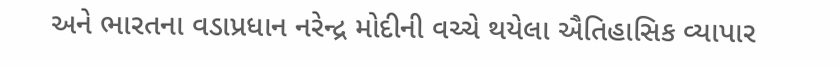અને ભારતના વડાપ્રધાન નરેન્દ્ર મોદીની વચ્ચે થયેલા ઐતિહાસિક વ્યાપાર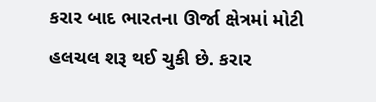કરાર બાદ ભારતના ઊર્જા ક્ષેત્રમાં મોટી હલચલ શરૂ થઈ ચુકી છે. કરાર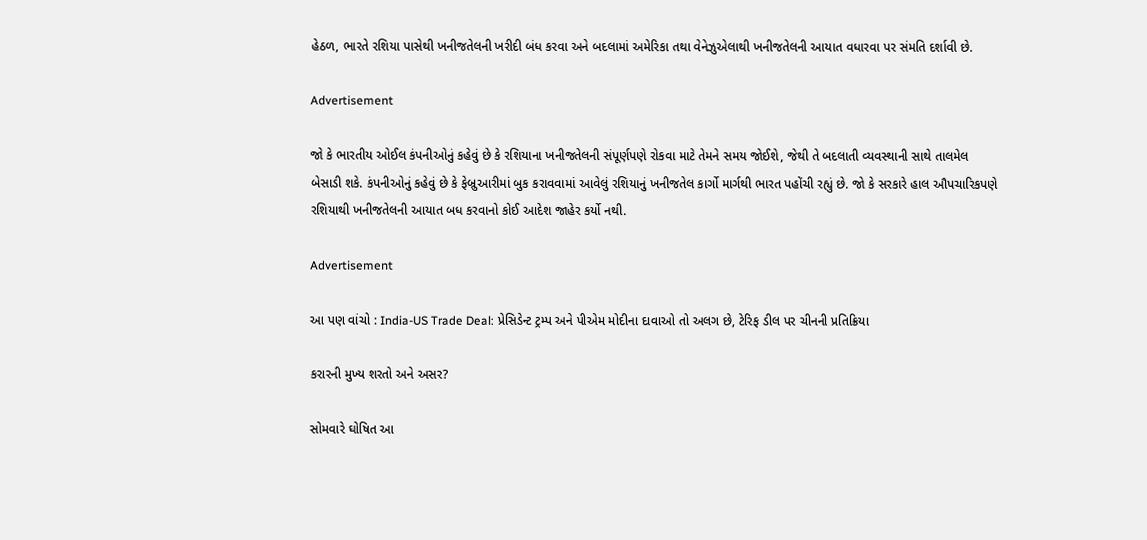હેઠળ, ભારતે રશિયા પાસેથી ખનીજતેલની ખરીદી બંધ કરવા અને બદલામાં અમેરિકા તથા વેનેઝુએલાથી ખનીજતેલની આયાત વધારવા પર સંમતિ દર્શાવી છે.

Advertisement

જો કે ભારતીય ઓઈલ કંપનીઓનું કહેવું છે કે રશિયાના ખનીજતેલની સંપૂર્ણપણે રોકવા માટે તેમને સમય જોઈશે, જેથી તે બદલાતી વ્યવસ્થાની સાથે તાલમેલ બેસાડી શકે. કંપનીઓનું કહેવું છે કે ફેબ્રુઆરીમાં બુક કરાવવામાં આવેલું રશિયાનું ખનીજતેલ કાર્ગો માર્ગથી ભારત પહોંચી રહ્યું છે. જો કે સરકારે હાલ ઔપચારિકપણે રશિયાથી ખનીજતેલની આયાત બધ કરવાનો કોઈ આદેશ જાહેર કર્યો નથી.

Advertisement

આ પણ વાંચો : India-US Trade Deal: પ્રેસિડેન્ટ ટ્રમ્પ અને પીએમ મોદીના દાવાઓ તો અલગ છે, ટેરિફ ડીલ પર ચીનની પ્રતિક્રિયા

કરારની મુખ્ય શરતો અને અસર?

સોમવારે ઘોષિત આ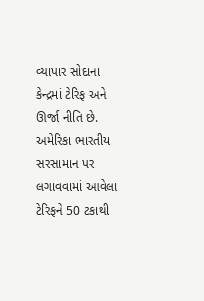વ્યાપાર સોદાના કેન્દ્રમાં ટેરિફ અને ઊર્જા નીતિ છે. અમેરિકા ભારતીય સરસામાન પર લગાવવામાં આવેલા ટેરિફને 50 ટકાથી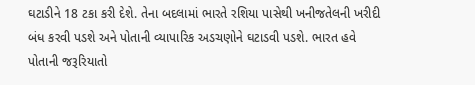ઘટાડીને 18 ટકા કરી દેશે. તેના બદલામાં ભારતે રશિયા પાસેથી ખનીજતેલની ખરીદી બંધ કરવી પડશે અને પોતાની વ્યાપારિક અડચણોને ઘટાડવી પડશે. ભારત હવે પોતાની જરૂરિયાતો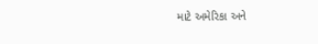માટે અમેરિકા અને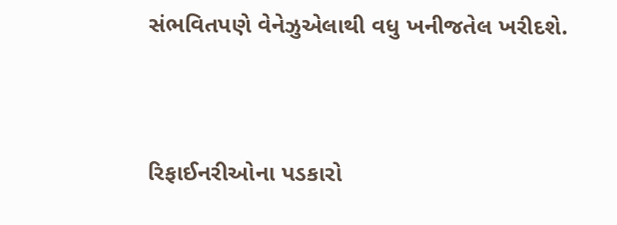સંભવિતપણે વેનેઝુએલાથી વધુ ખનીજતેલ ખરીદશે.



રિફાઈનરીઓના પડકારો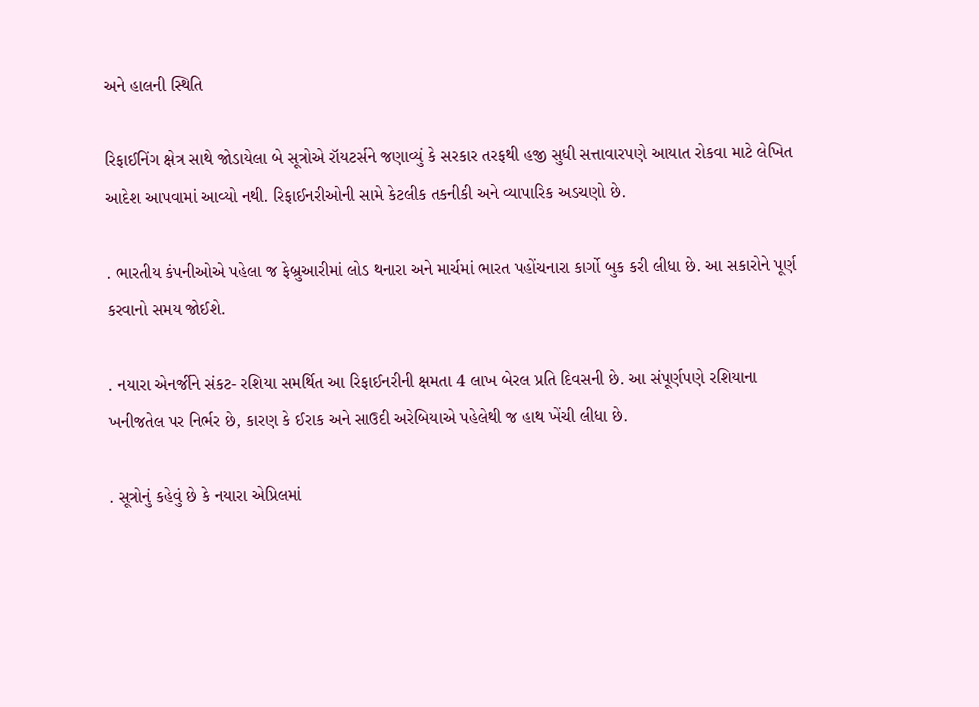અને હાલની સ્થિતિ

રિફાઈનિંગ ક્ષેત્ર સાથે જોડાયેલા બે સૂત્રોએ રૉયટર્સને જણાવ્યું કે સરકાર તરફથી હજી સુધી સત્તાવારપણે આયાત રોકવા માટે લેખિત આદેશ આપવામાં આવ્યો નથી. રિફાઈનરીઓની સામે કેટલીક તકનીકી અને વ્યાપારિક અડચણો છે.

. ભારતીય કંપનીઓએ પહેલા જ ફેબ્રુઆરીમાં લોડ થનારા અને માર્ચમાં ભારત પહોંચનારા કાર્ગો બુક કરી લીધા છે. આ સકારોને પૂર્ણ કરવાનો સમય જોઈશે.

. નયારા એનર્જીને સંકટ- રશિયા સમર્થિત આ રિફાઈનરીની ક્ષમતા 4 લાખ બેરલ પ્રતિ દિવસની છે. આ સંપૂર્ણપણે રશિયાના ખનીજતેલ પર નિર્ભર છે, કારણ કે ઈરાક અને સાઉદી અરેબિયાએ પહેલેથી જ હાથ ખેંચી લીધા છે.

. સૂત્રોનું કહેવું છે કે નયારા એપ્રિલમાં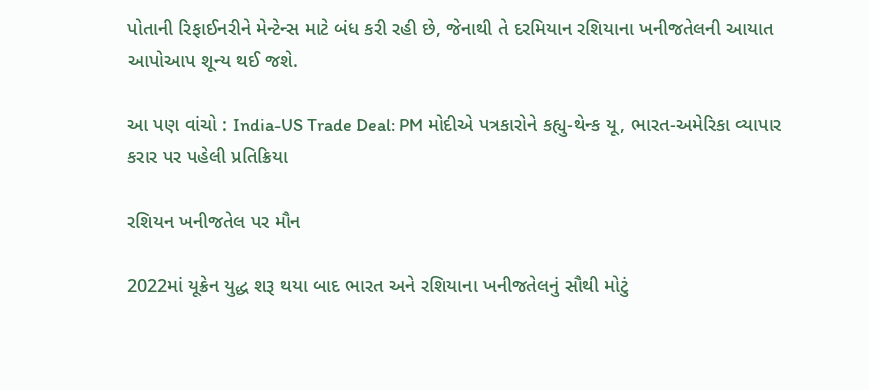પોતાની રિફાઈનરીને મેન્ટેન્સ માટે બંધ કરી રહી છે, જેનાથી તે દરમિયાન રશિયાના ખનીજતેલની આયાત આપોઆપ શૂન્ય થઈ જશે.

આ પણ વાંચો : India-US Trade Deal: PM મોદીએ પત્રકારોને કહ્યુ-થેન્ક યૂ, ભારત-અમેરિકા વ્યાપાર કરાર પર પહેલી પ્રતિક્રિયા

રશિયન ખનીજતેલ પર મૌન

2022માં યૂક્રેન યુદ્ધ શરૂ થયા બાદ ભારત અને રશિયાના ખનીજતેલનું સૌથી મોટું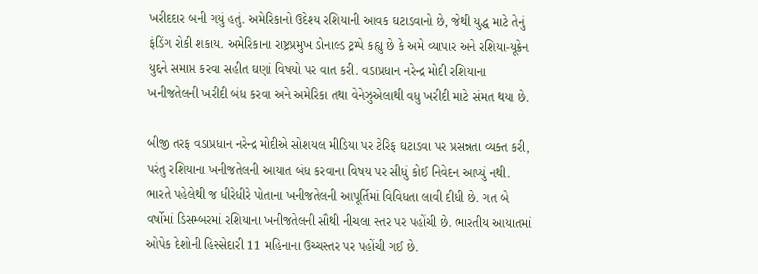ખરીદદાર બની ગયું હતું. અમેરિકાનો ઉદેશ્ય રશિયાની આવક ઘટાડવાનો છે, જેથી યુદ્ધ માટે તેનું ફંડિંગ રોકી શકાય. અમેરિકાના રાષ્ટ્રપ્રમુખ ડોનાલ્ડ ટ્રમ્પે કહ્યુ છે કે અમે વ્યાપાર અને રશિયા-યૂક્રેન યુદ્દને સમાપ્ત કરવા સહીત ઘણાં વિષયો પર વાત કરી. વડાપ્રધાન નરેન્દ્ર મોદી રશિયાના ખનીજતેલની ખરીદી બંધ કરવા અને અમેરિકા તથા વેનેઝુએલાથી વધુ ખરીદી માટે સંમત થયા છે.

બીજી તરફ વડાપ્રધાન નરેન્દ્ર મોદીએ સોશયલ મીડિયા પર ટેરિફ ઘટાડવા પર પ્રસન્નતા વ્યક્ત કરી, પરંતુ રશિયાના ખનીજતેલની આયાત બંધ કરવાના વિષય પર સીધું કોઈ નિવેદન આપ્યું નથી. ભારતે પહેલેથી જ ધીરેધીરે પોતાના ખનીજતેલની આપૂર્તિમાં વિવિધતા લાવી દીધી છે. ગત બે વર્ષોમાં ડિસમ્બરમાં રશિયાના ખનીજતેલની સૌથી નીચલા સ્તર પર પહોંચી છે. ભારતીય આયાતમાં ઓપેક દેશોની હિસ્સેદારી 11 મહિનાના ઉચ્ચસ્તર પર પહોંચી ગઈ છે.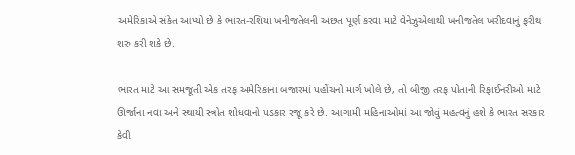અમેરિકાએ સંકેત આપ્યો છે કે ભારત-રશિયા ખનીજતેલની અછત પૂર્ણ કરવા માટે વેનેઝુએલાથી ખનીજતેલ ખરીદવાનું ફરીથ શરુ કરી શકે છે.

ભારત માટે આ સમજૂતી એક તરફ અમેરિકાના બજારમાં પહોંચનો માર્ગ ખોલે છે, તો બીજી તરફ પોતાની રિફાઈનરીઓ માટે ઊર્જાના નવા અને સ્થાયી સ્ત્રોત શોધવાનો પડકાર રજૂ કરે છે. આગામી મહિનાઓમાં આ જોવું મહત્વનું હશે કે ભારત સરકાર કેવી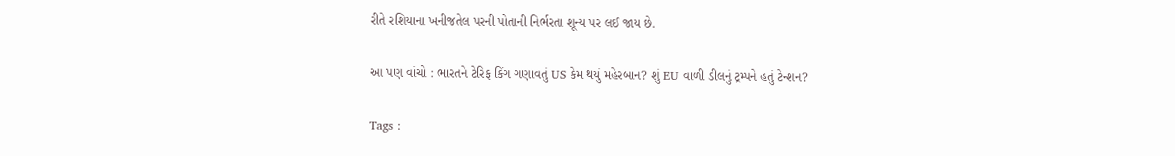રીતે રશિયાના ખનીજતેલ પરની પોતાની નિર્ભરતા શૂન્ય પર લઈ જાય છે.

આ પણ વાંચો : ભારતને ટેરિફ કિંગ ગણાવતું US કેમ થયું મહેરબાન? શું EU વાળી ડીલનું ટ્રમ્પને હતું ટેન્શન?

Tags :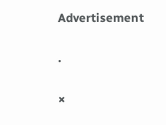Advertisement

.

×